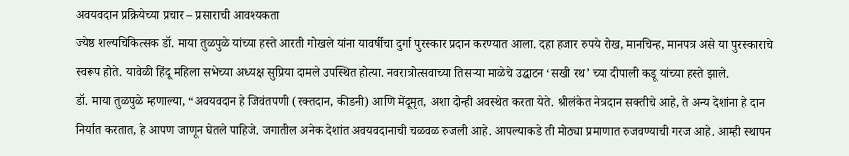अवयवदान प्रक्रियेच्या प्रचार – प्रसाराची आवश्यकता
ज्येष्ठ शल्यचिकित्सक डॉ. माया तुळपुळे यांच्या हस्ते आरती गोखले यांना यावर्षीचा दुर्गा पुरस्कार प्रदान करण्यात आला. दहा हजार रुपये रोख, मानचिन्ह, मानपत्र असे या पुरस्काराचे स्वरूप होते. यावेळी हिंदू महिला सभेच्या अध्यक्ष सुप्रिया दामले उपस्थित होत्या. नवरात्रोत्सवाच्या तिसऱ्या माळेचे उद्घाटन ‘सखी रथ’ च्या दीपाली कडू यांच्या हस्ते झाले.
डॉ. माया तुळपुळे म्हणाल्या, “अवयवदान हे जिवंतपणी (रक्तदान, कीडनी) आणि मेंदूमृत, अशा दोन्ही अवस्थेत करता येते. श्रीलंकेत नेत्रदान सक्तीचे आहे, ते अन्य देशांना हे दान निर्यात करतात, हे आपण जाणून घेतले पाहिजे. जगातील अनेक देशांत अवयवदानाची चळवळ रुजली आहे. आपल्याकडे ती मोठ्या प्रमाणात रुजवण्याची गरज आहे. आम्ही स्थापन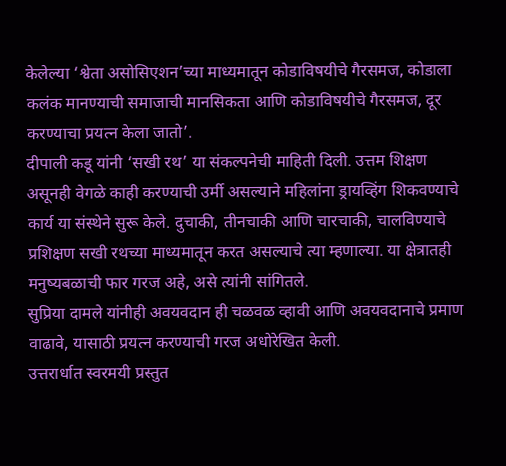केलेल्या ‘श्वेता असोसिएशन’च्या माध्यमातून कोडाविषयीचे गैरसमज, कोडाला कलंक मानण्याची समाजाची मानसिकता आणि कोडाविषयीचे गैरसमज, दूर करण्याचा प्रयत्न केला जातो’.
दीपाली कडू यांनी ‘सखी रथ’ या संकल्पनेची माहिती दिली. उत्तम शिक्षण असूनही वेगळे काही करण्याची उर्मी असल्याने महिलांना ड्रायव्हिंग शिकवण्याचे कार्य या संस्थेने सुरू केले. दुचाकी, तीनचाकी आणि चारचाकी, चालविण्याचे प्रशिक्षण सखी रथच्या माध्यमातून करत असल्याचे त्या म्हणाल्या. या क्षेत्रातही मनुष्यबळाची फार गरज अहे, असे त्यांनी सांगितले.
सुप्रिया दामले यांनीही अवयवदान ही चळवळ व्हावी आणि अवयवदानाचे प्रमाण वाढावे, यासाठी प्रयत्न करण्याची गरज अधोरेखित केली.
उत्तरार्धात स्वरमयी प्रस्तुत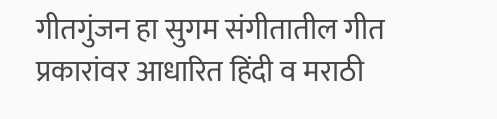गीतगुंजन हा सुगम संगीतातील गीत प्रकारांवर आधारित हिंदी व मराठी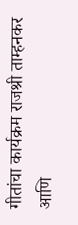गीतांचा कार्यक्रम राजश्री ताम्हनकर आणि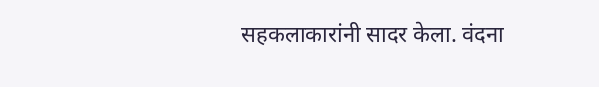सहकलाकारांनी सादर केला. वंदना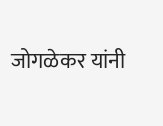जोगळेकर यांनी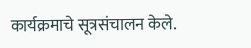कार्यक्रमाचे सूत्रसंचालन केले.